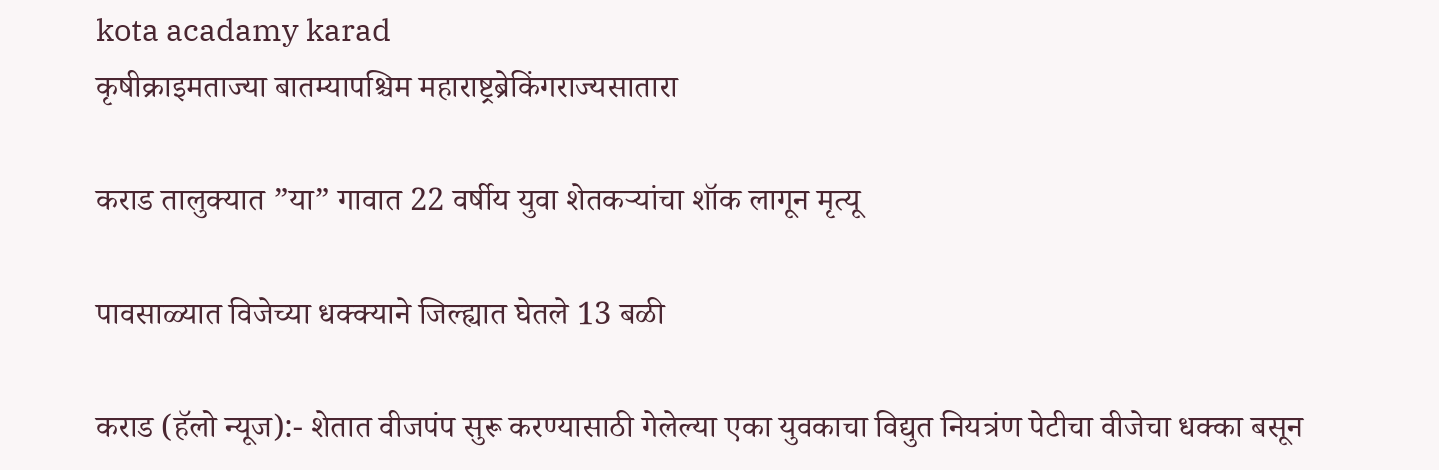kota acadamy karad
कृषीक्राइमताज्या बातम्यापश्चिम महाराष्ट्रब्रेकिंगराज्यसातारा

कराड तालुक्यात ”या” गावात 22 वर्षीय युवा शेतकऱ्यांचा शॉक लागून मृत्यू

पावसाळ्यात विजेच्या धक्क्याने जिल्ह्यात घेतले 13 बळी

कराड (हॅलो न्यूज):- शेतात वीजपंप सुरू करण्यासाठी गेलेल्या एका युवकाचा विद्युत नियत्रंण पेटीचा वीजेचा धक्का बसून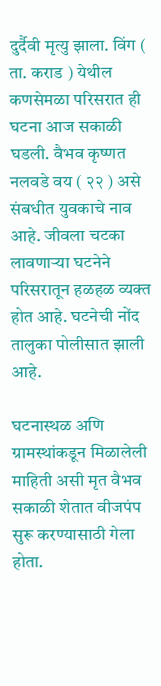दुर्दैवी मृत्यु झाला. विंग ( ता. कराड ) येथील कणसेमळा परिसरात ही घटना आज सकाळी घडली. वैभव कृष्णत नलवडे वय ( २२ ) असे संबधीत युवकाचे नाव आहे. जीवला चटका लावणाऱ्या घटनेने परिसरातून हळहळ व्यक्त होत आहे. घटनेची नोंद तालुका पोलीसात झाली आहे.

घटनास्थळ अणि ग्रामस्थांकडून मिळालेली माहिती असी मृत वैभव सकाळी शेतात वीजपंप सुरू करण्यासाठी गेला होता.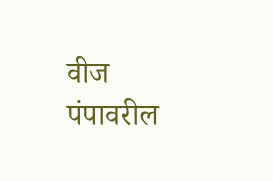वीज पंपावरील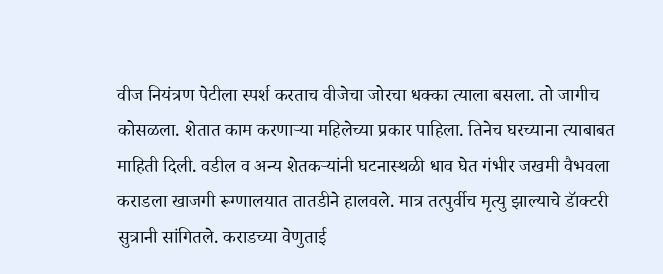वीज नियंत्रण पेटीला स्पर्श करताच वीजेचा जोरचा धक्का त्याला बसला. तो जागीच कोसळला. शेतात काम करणाऱ्या महिलेच्या प्रकार पाहिला. तिनेच घरच्याना त्याबाबत माहिती दिली. वडील व अन्य शेतकऱ्यांनी घटनास्थळी धाव घेत गंभीर जखमी वैभवला कराडला खाजगी रूग्णालयात तातडीने हालवले. मात्र तत्पुर्वीच मृत्यु झाल्याचे डॅाक्टरी सुत्रानी सांगितले. कराडच्या वेणुताई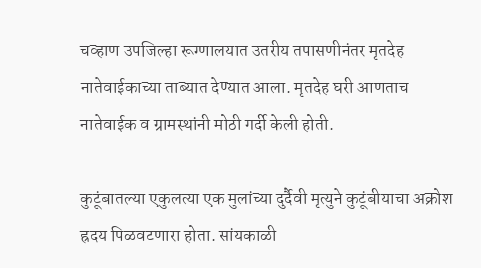चव्हाण उपजिल्हा रूग्णालयात उतरीय तपासणीनंतर मृतदेह नातेवाईकाच्या ताब्यात देण्यात आला. मृतदेह घरी आणताच नातेवाईक व ग्रामस्थांनी मोठी गर्दी केली होती.

कुटूंबातल्या एकुलत्या एक मुलांच्या दुर्दैवी मृत्युने कुटूंबीयाचा अक्रोश ह्रदय पिळवटणारा होता. सांयकाळी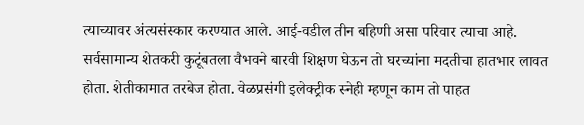त्याच्यावर अंत्यसंस्कार करण्यात आले. आई-वडील तीन बहिणी असा परिवार त्याचा आहे. सर्वसामान्य शेतकरी कुटूंबतला वैभवने बारवी शिक्षण घेऊन तो घरच्यांना मदतीचा हातभार लावत होता. शेतीकामात तरबेज होता. वेळप्रसंगी इलेक्ट्रीक स्नेही म्हणून काम तो पाहत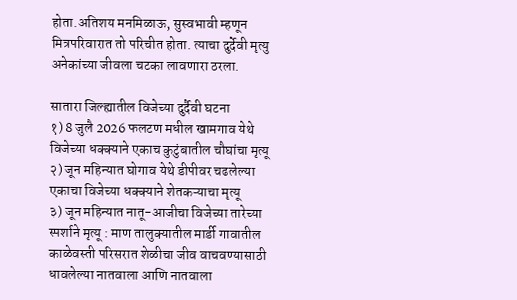होता.अतिशय मनमिळाऊ, सुस्वभावी म्हणून मित्रपरिवारात तो परिचीत होता. त्याचा दुर्देवी मृत्यु अनेकांच्या जीवला चटका लावणारा ठरला.

सातारा जिल्ह्यातील विजेच्या दुर्दैवी घटना
१) 8 जुलै 2026 फलटण मधील खामगाव येथे विजेच्या धक्क्याने एकाच कुटुंबातील चौघांचा मृत्यू
२) जून महिन्यात घोगाव येथे डीपीवर चढलेल्या एकाचा विजेच्या धक्क्याने शेतकऱ्याचा मृत्यू
३) जून महिन्यात नातू-आजीचा विजेच्या तारेच्या स्पर्शाने मृत्यू : माण तालुक्यातील मार्डी गावातील काळेवस्ती परिसरात शेळीचा जीव वाचवण्यासाठी धावलेल्या नातवाला आणि नातवाला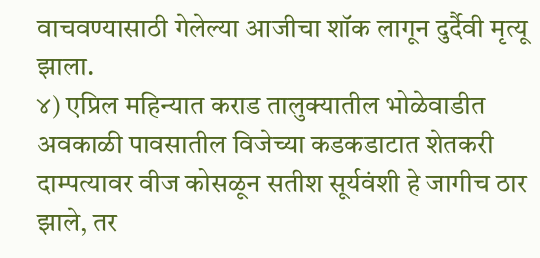वाचवण्यासाठी गेलेल्या आजीचा शॉक लागून दुर्दैवी मृत्यू झाला.
४) एप्रिल महिन्यात कराड तालुक्यातील भोळेवाडीत अवकाळी पावसातील विजेच्या कडकडाटात शेतकरी दाम्पत्यावर वीज कोसळून सतीश सूर्यवंशी हे जागीच ठार झाले, तर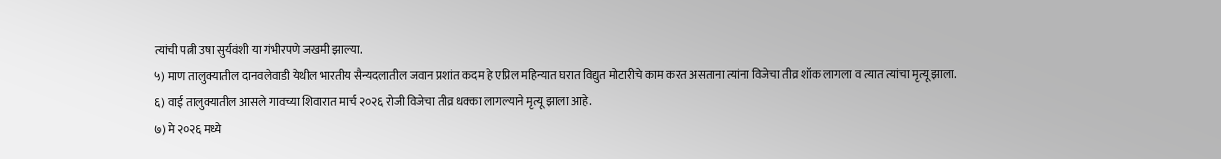त्यांची पत्नी उषा सुर्यवंशी या गंभीरपणे जखमी झाल्या.
५) माण तालुक्यातील दानवलेवाडी येथील भारतीय सैन्यदलातील जवान प्रशांत कदम हे एप्रिल महिन्यात घरात विद्युत मोटारीचे काम करत असताना त्यांना विजेचा तीव्र शॉक लागला व त्यात त्यांचा मृत्यू झाला.
६) वाई तालुक्यातील आसले गावच्या शिवारात मार्च २०२६ रोजी विजेचा तीव्र धक्का लागल्याने मृत्यू झाला आहे.
७) मे २०२६ मध्ये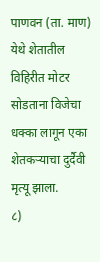पाणवन (ता. माण) येथे शेतातील विहिरीत मोटर सोडताना विजेचा धक्का लागून एका शेतकऱ्याचा दुर्दैवी मृत्यू झाला.
८)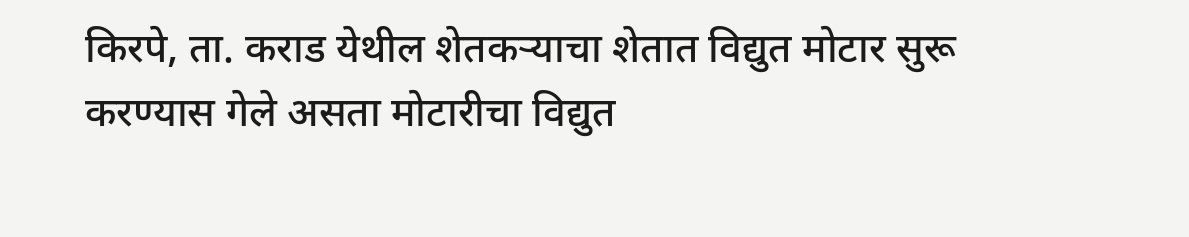किरपे, ता. कराड येथील शेतकऱ्याचा शेतात विद्युत मोटार सुरू करण्यास गेले असता मोटारीचा विद्युत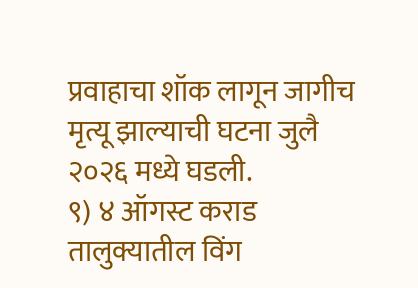प्रवाहाचा शॉक लागून जागीच मृत्यू झाल्याची घटना जुलै २०२६ मध्ये घडली.
९) ४ ऑगस्ट कराड तालुक्यातील विंग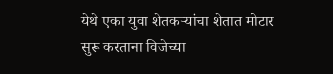येथे एका युवा शेतकऱ्यांचा शेतात मोटार सुरू करताना विजेच्या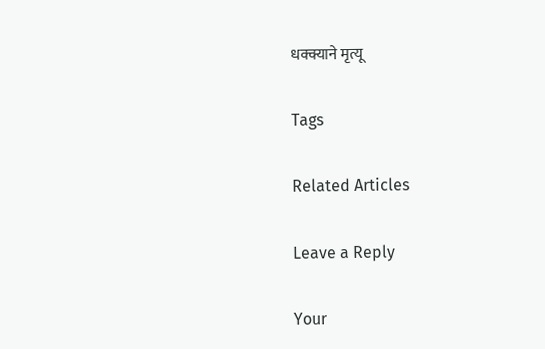धक्क्याने मृत्यू

Tags

Related Articles

Leave a Reply

Your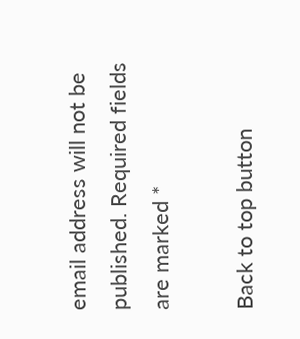email address will not be published. Required fields are marked *

Back to top button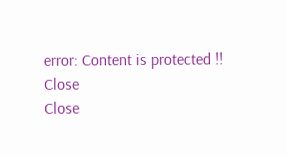error: Content is protected !!
Close
Close